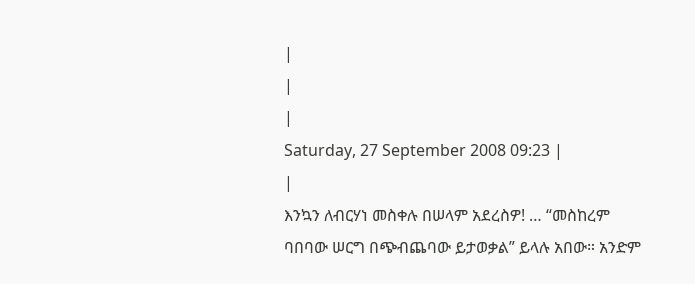|
|
|
Saturday, 27 September 2008 09:23 |
|
እንኳን ለብርሃነ መስቀሉ በሠላም አደረስዎ! … “መስከረም ባበባው ሠርግ በጭብጨባው ይታወቃል” ይላሉ አበው። አንድም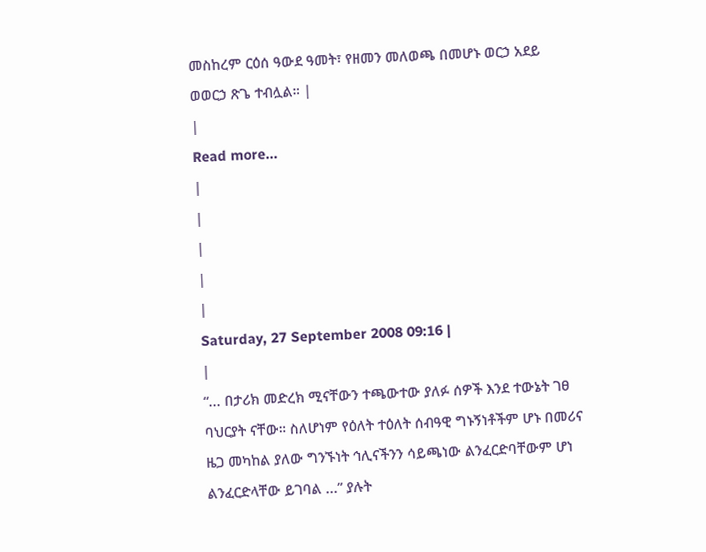መስከረም ርዕሰ ዓውደ ዓመት፣ የዘመን መለወጫ በመሆኑ ወርኃ አደይ ወወርኃ ጽጌ ተብሏል። |
|
Read more...
|
|
|
|
|
Saturday, 27 September 2008 09:16 |
|
“... በታሪክ መድረክ ሚናቸውን ተጫውተው ያለፉ ሰዎች እንደ ተውኔት ገፀ ባህርያት ናቸው። ስለሆነም የዕለት ተዕለት ሰብዓዊ ግኑኝነቶችም ሆኑ በመሪና ዜጋ መካከል ያለው ግንኙነት ኅሊናችንን ሳይጫነው ልንፈርድባቸውም ሆነ ልንፈርድላቸው ይገባል ...” ያሉት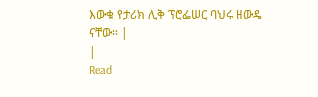እውቁ የታሪክ ሊቅ ፕሮፌሠር ባህሩ ዘውዴ ናቸው። |
|
Read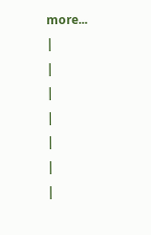more...
|
|
|
|
|
|
|